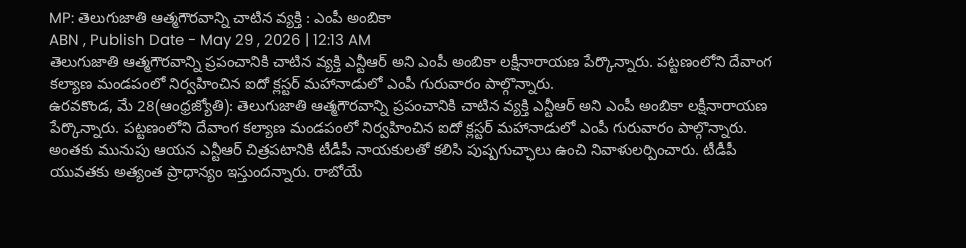MP: తెలుగుజాతి ఆత్మగౌరవాన్ని చాటిన వ్యక్తి : ఎంపీ అంబికా
ABN , Publish Date - May 29 , 2026 | 12:13 AM
తెలుగుజాతి ఆత్మగౌరవాన్ని ప్రపంచానికి చాటిన వ్యక్తి ఎన్టీఆర్ అని ఎంపీ అంబికా లక్షీనారాయణ పేర్కొన్నారు. పట్టణంలోని దేవాంగ కల్యాణ మండపంలో నిర్వహించిన ఐదో క్లస్టర్ మహానాడులో ఎంపీ గురువారం పాల్గొన్నారు.
ఉరవకొండ, మే 28(ఆంధ్రజ్యోతి): తెలుగుజాతి ఆత్మగౌరవాన్ని ప్రపంచానికి చాటిన వ్యక్తి ఎన్టీఆర్ అని ఎంపీ అంబికా లక్షీనారాయణ పేర్కొన్నారు. పట్టణంలోని దేవాంగ కల్యాణ మండపంలో నిర్వహించిన ఐదో క్లస్టర్ మహానాడులో ఎంపీ గురువారం పాల్గొన్నారు. అంతకు మునుపు ఆయన ఎన్టీఆర్ చిత్రపటానికి టీడీపీ నాయకులతో కలిసి పుష్పగుచ్ఛాలు ఉంచి నివాళులర్పించారు. టీడీపీ యువతకు అత్యంత ప్రాధాన్యం ఇస్తుందన్నారు. రాబోయే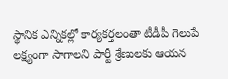స్థానిక ఎన్నికల్లో కార్యకర్తలంతా టీడీపీ గెలుపే లక్ష్యంగా సాగాలని పార్టీ శ్రేణులకు ఆయన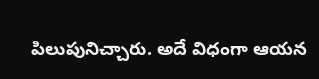పిలుపునిచ్చారు. అదే విధంగా ఆయన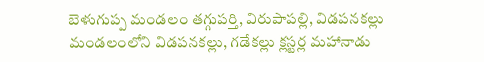బెళుగుప్ప మండలం తగ్గుపర్తి, విరుపాపల్లి, విడపనకల్లు మండలంలోని విడపనకల్లు, గడేకల్లు క్లస్టర్ల మహానాడు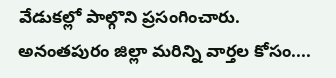వేడుకల్లో పాల్గొని ప్రసంగించారు.
అనంతపురం జిల్లా మరిన్ని వార్తల కోసం....